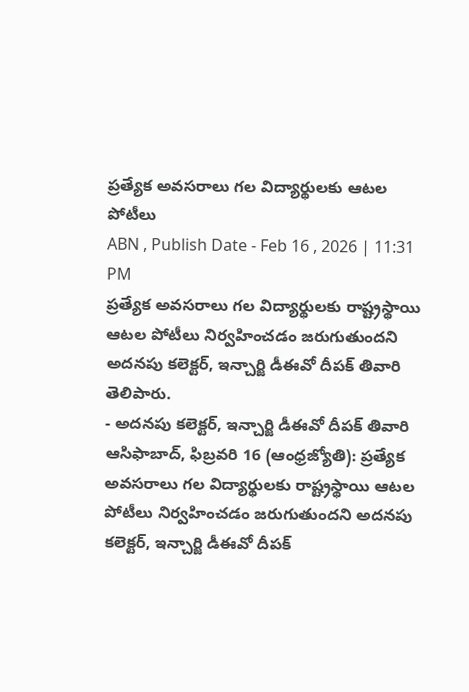ప్రత్యేక అవసరాలు గల విద్యార్థులకు ఆటల పోటీలు
ABN , Publish Date - Feb 16 , 2026 | 11:31 PM
ప్రత్యేక అవసరాలు గల విద్యార్థులకు రాష్ట్రస్థాయి ఆటల పోటీలు నిర్వహించడం జరుగుతుందని అదనపు కలెక్టర్, ఇన్చార్జి డీఈవో దీపక్ తివారి తెలిపారు.
- అదనపు కలెక్టర్, ఇన్చార్జి డీఈవో దీపక్ తివారి
ఆసిఫాబాద్, ఫిబ్రవరి 16 (ఆంధ్రజ్యోతి): ప్రత్యేక అవసరాలు గల విద్యార్థులకు రాష్ట్రస్థాయి ఆటల పోటీలు నిర్వహించడం జరుగుతుందని అదనపు కలెక్టర్, ఇన్చార్జి డీఈవో దీపక్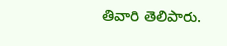తివారి తెలిపారు.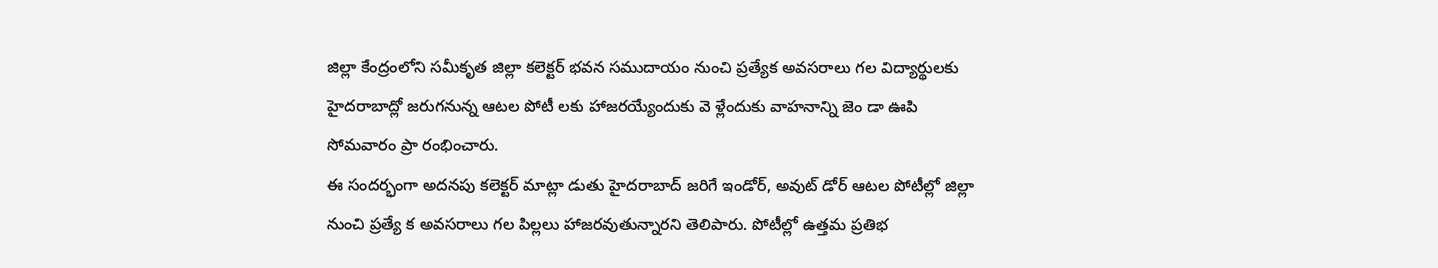జిల్లా కేంద్రంలోని సమీకృత జిల్లా కలెక్టర్ భవన సముదాయం నుంచి ప్రత్యేక అవసరాలు గల విద్యార్థులకు హైదరాబాద్లో జరుగనున్న ఆటల పోటీ లకు హాజరయ్యేందుకు వె ళ్లేందుకు వాహనాన్ని జెం డా ఊపి సోమవారం ప్రా రంభించారు.
ఈ సందర్భంగా అదనపు కలెక్టర్ మాట్లా డుతు హైదరాబాద్ జరిగే ఇండోర్, అవుట్ డోర్ ఆటల పోటీల్లో జిల్లా నుంచి ప్రత్యే క అవసరాలు గల పిల్లలు హాజరవుతున్నారని తెలిపారు. పోటీల్లో ఉత్తమ ప్రతిభ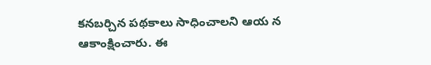కనబర్చిన పథకాలు సాధించాలని ఆయ న ఆకాంక్షించారు. ఈ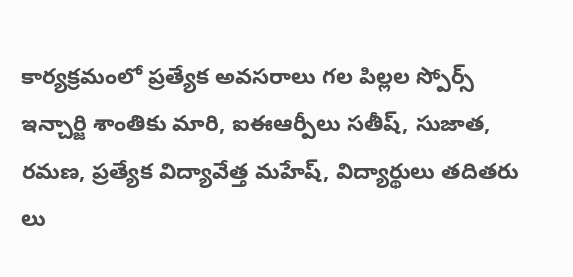కార్యక్రమంలో ప్రత్యేక అవసరాలు గల పిల్లల స్పోర్స్ ఇన్చార్జి శాంతికు మారి, ఐఈఆర్పీలు సతీష్, సుజాత, రమణ, ప్రత్యేక విద్యావేత్త మహేష్, విద్యార్థులు తదితరు లు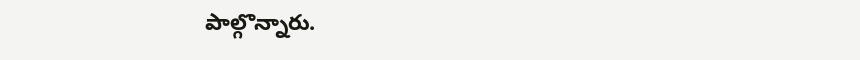పాల్గొన్నారు.